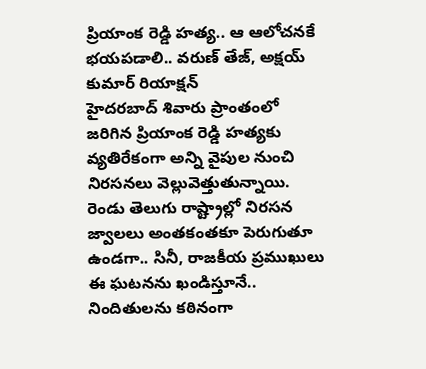ప్రియాంక రెడ్డి హత్య.. ఆ ఆలోచనకే భయపడాలి.. వరుణ్ తేజ్, అక్షయ్ కుమార్ రియాక్షన్
హైదరబాద్ శివారు ప్రాంతంలో జరిగిన ప్రియాంక రెడ్డి హత్యకు వ్యతిరేకంగా అన్ని వైపుల నుంచి నిరసనలు వెల్లువెత్తుతున్నాయి. రెండు తెలుగు రాష్ట్రాల్లో నిరసన జ్వాలలు అంతకంతకూ పెరుగుతూ ఉండగా.. సినీ, రాజకీయ ప్రముఖులు ఈ ఘటనను ఖండిస్తూనే.. నిందితులను కఠినంగా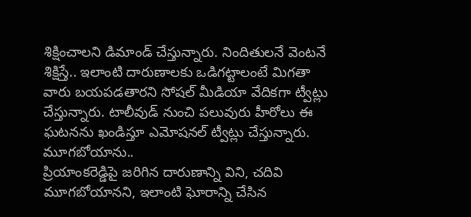శిక్షించాలని డిమాండ్ చేస్తున్నారు. నిందితులనే వెంటనే శిక్షిస్తే.. ఇలాంటి దారుణాలకు ఒడిగట్టాలంటే మిగతా వారు బయపడతారని సోషల్ మీడియా వేదికగా ట్వీట్లు చేస్తున్నారు. టాలీవుడ్ నుంచి పలువురు హీరోలు ఈ ఘటనను ఖండిస్తూ ఎమోషనల్ ట్వీట్లు చేస్తున్నారు.
మూగబోయాను..
ప్రియాంకరెడ్డిపై జరిగిన దారుణాన్ని విని, చదివి మూగబోయానని, ఇలాంటి ఘోరాన్ని చేసిన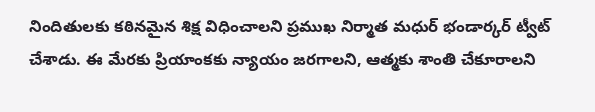నిందితులకు కఠినమైన శిక్ష విధించాలని ప్రముఖ నిర్మాత మధుర్ భండార్కర్ ట్వీట్ చేశాడు. ఈ మేరకు ప్రియాంకకు న్యాయం జరగాలని, ఆత్మకు శాంతి చేకూరాలని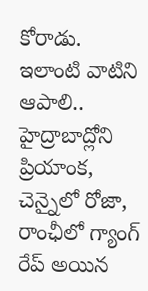కోరాడు.
ఇలాంటి వాటిని ఆపాలి..
హైద్రాబాద్లోని ప్రియాంక, చెన్నైలో రోజా, రాంఛీలో గ్యాంగ్ రేప్ అయిన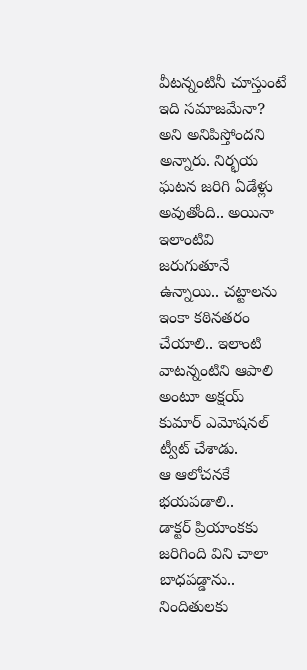వీటన్నంటినీ చూస్తుంటే ఇది సమాజమేనా? అని అనిపిస్తోందని అన్నారు. నిర్భయ ఘటన జరిగి ఏడేళ్లు అవుతోంది.. అయినా ఇలాంటివి జరుగుతూనే ఉన్నాయి.. చట్టాలను ఇంకా కఠినతరం చేయాలి.. ఇలాంటి వాటన్నంటిని ఆపాలి అంటూ అక్షయ్ కుమార్ ఎమోషనల్ ట్వీట్ చేశాడు.
ఆ ఆలోచనకే భయపడాలి..
డాక్టర్ ప్రియాంకకు జరిగింది విని చాలా బాధపడ్డాను.. నిందితులకు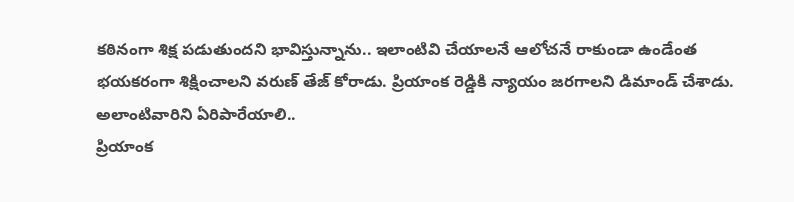కఠినంగా శిక్ష పడుతుందని భావిస్తున్నాను.. ఇలాంటివి చేయాలనే ఆలోచనే రాకుండా ఉండేంత భయకరంగా శిక్షించాలని వరుణ్ తేజ్ కోరాడు. ప్రియాంక రెడ్డికి న్యాయం జరగాలని డిమాండ్ చేశాడు.
అలాంటివారిని ఏరిపారేయాలి..
ప్రియాంక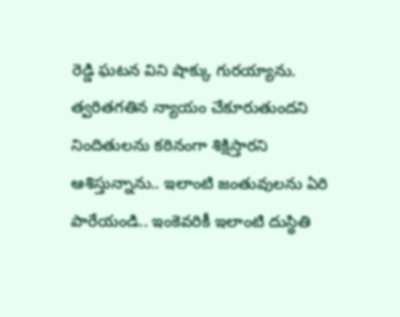రెడ్డి ఘటన విని షాక్కు గురయ్యాను. త్వరితగతిన న్యాయం చేకూరుతుందని నిందితులను కఠినంగా శిక్షిస్తారని ఆశిస్తున్నాను.. ఇలాంటి జంతువులను ఏరి పారేయండి.. ఇంకెవరికీ ఇలాంటి దుస్థితి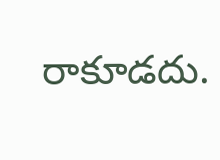రాకూడదు.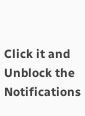Click it and Unblock the Notifications